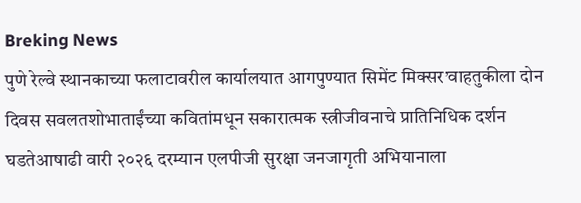Breking News
पुणे रेल्वे स्थानकाच्या फलाटावरील कार्यालयात आगपुण्यात सिमेंट मिक्सर’वाहतुकीला दोन दिवस सवलतशोभाताईंच्या कवितांमधून सकारात्मक स्त्रीजीवनाचे प्रातिनिधिक दर्शन घडतेआषाढी वारी २०२६ दरम्यान एलपीजी सुरक्षा जनजागृती अभियानाला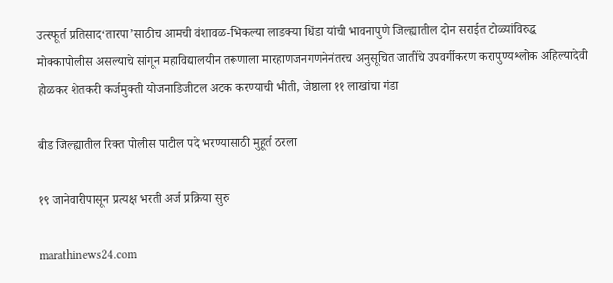उत्स्फूर्त प्रतिसाद‘तारपा’साठीच आमची वंशावळ-भिकल्या लाडक्या धिंडा यांची भावनापुणे जिल्ह्यातील दोन सराईत टोळ्यांविरुद्ध मोक्कापोलीस असल्याचे सांगून महाविद्यालयीन तरूणाला मारहाणजनगणनेनंतरच अनुसूचित जातींचे उपवर्गीकरण करापुण्यश्लोक अहिल्यादेवी होळकर शेतकरी कर्जमुक्ती योजनाडिजीटल अटक करण्याची भीती, जेष्ठाला ११ लाखांचा गंडा

बीड जिल्ह्यातील रिक्त पोलीस पाटील पदे भरण्यासाठी मुहूर्त ठरला

१९ जानेवारीपासून प्रत्यक्ष भरती अर्ज प्रक्रिया सुरु

marathinews24.com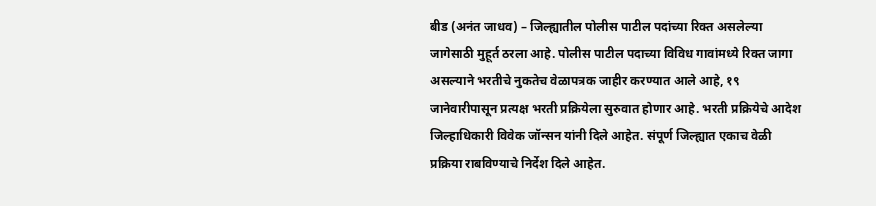बीड (अनंत जाधव) – जिल्ह्यातील पोलीस पाटील पदांच्या रिक्त असलेल्या जागेसाठी मुहूर्त ठरला आहे. पोलीस पाटील पदाच्या विविध गावांमध्ये रिक्त जागा असल्याने भरतीचे नुकतेच वेळापत्रक जाहीर करण्यात आले आहे, १९ जानेवारीपासून प्रत्यक्ष भरती प्रक्रियेला सुरुवात होणार आहे. भरती प्रक्रियेचे आदेश जिल्हाधिकारी विवेक जॉन्सन यांनी दिले आहेत. संपूर्ण जिल्ह्यात एकाच वेळी प्रक्रिया राबविण्याचे निर्देश दिले आहेत.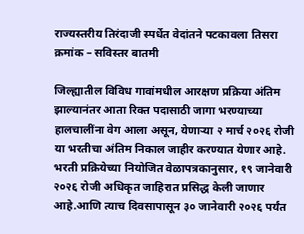राज्यस्तरीय तिरंदाजी स्पर्धेत वेदांतने पटकावला तिसरा क्रमांक – सविस्तर बातमी

जिल्ह्यातील विविध गावांमधील आरक्षण प्रक्रिया अंतिम झाल्यानंतर आता रिक्त पदासाठी जागा भरण्याच्या हालचालींना वेग आला असून, येणाऱ्या २ मार्च २०२६ रोजी या भरतीचा अंतिम निकाल जाहीर करण्यात येणार आहे. भरती प्रक्रियेच्या नियोजित वेळापत्रकानुसार, १९ जानेवारी २०२६ रोजी अधिकृत जाहिरात प्रसिद्ध केली जाणार आहे.आणि त्याच दिवसापासून ३० जानेवारी २०२६ पर्यंत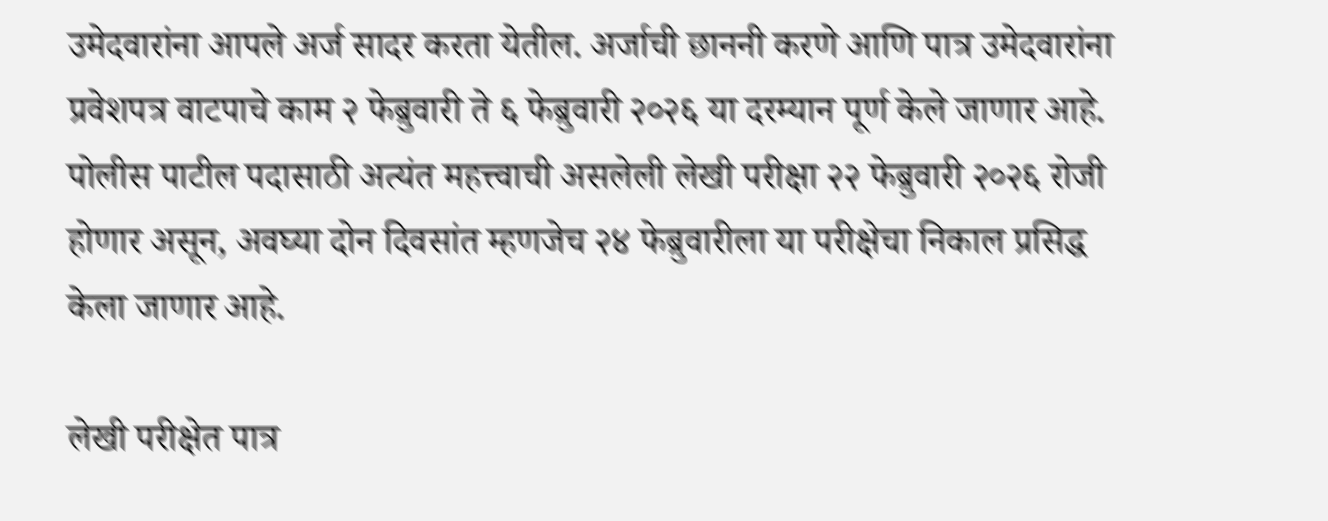उमेदवारांना आपले अर्ज सादर करता येतील. अर्जाची छाननी करणे आणि पात्र उमेदवारांना प्रवेशपत्र वाटपाचे काम २ फेब्रुवारी ते ६ फेब्रुवारी २०२६ या दरम्यान पूर्ण केले जाणार आहे. पोलीस पाटील पदासाठी अत्यंत महत्त्वाची असलेली लेखी परीक्षा २२ फेब्रुवारी २०२६ रोजी होणार असून, अवघ्या दोन दिवसांत म्हणजेच २४ फेब्रुवारीला या परीक्षेचा निकाल प्रसिद्ध केला जाणार आहे.

लेखी परीक्षेत पात्र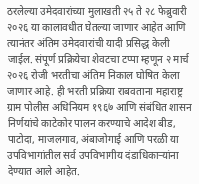ठरलेल्या उमेदवारांच्या मुलाखती २५ ते २८ फेब्रुवारी २०२६ या कालावधीत घेतल्या जाणार आहेत आणि त्यानंतर अंतिम उमेदवारांची यादी प्रसिद्ध केली जाईल. संपूर्ण प्रक्रियेचा शेवटचा टप्पा म्हणून २ मार्च २०२६ रोजी भरतीचा अंतिम निकाल घोषित केला जाणार आहे. ही भरती प्रक्रिया राबवताना महाराष्ट्र ग्राम पोलीस अधिनियम १९६७ आणि संबंधित शासन निर्णयांचे काटेकोर पालन करण्याचे आदेश बीड, पाटोदा, माजलगाव, अंबाजोगाई आणि परळी या उपविभागांतील सर्व उपविभागीय दंडाधिकाऱ्यांना देण्यात आले आहेत.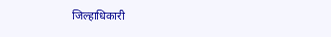जिल्हाधिकारी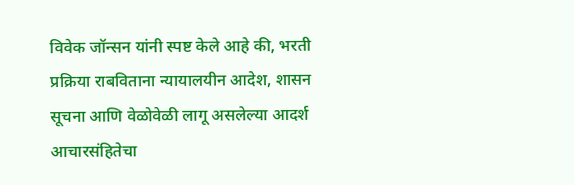विवेक जॉन्सन यांनी स्पष्ट केले आहे की, भरती प्रक्रिया राबविताना न्यायालयीन आदेश, शासन सूचना आणि वेळोवेळी लागू असलेल्या आदर्श आचारसंहितेचा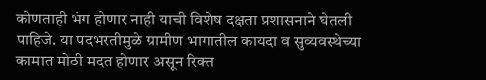कोणताही भंग होणार नाही याची विशेष दक्षता प्रशासनाने घेतली पाहिजे. या पदभरतीमुळे ग्रामीण भागातील कायदा व सुव्यवस्थेच्या कामात मोठी मदत होणार असून रिक्त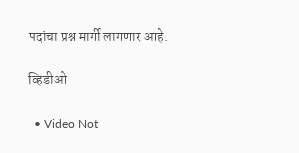पदांचा प्रश्न मार्गी लागणार आहे.

व्हिडीओ

  • Video Not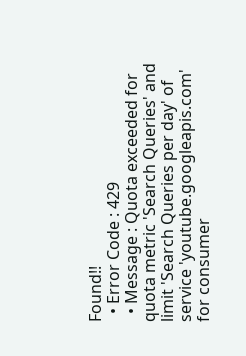Found!!
  • Error Code : 429
  • Message : Quota exceeded for quota metric 'Search Queries' and limit 'Search Queries per day' of service 'youtube.googleapis.com' for consumer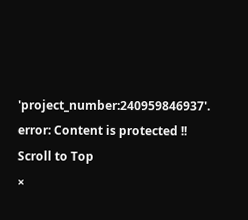'project_number:240959846937'.
error: Content is protected !!
Scroll to Top
×